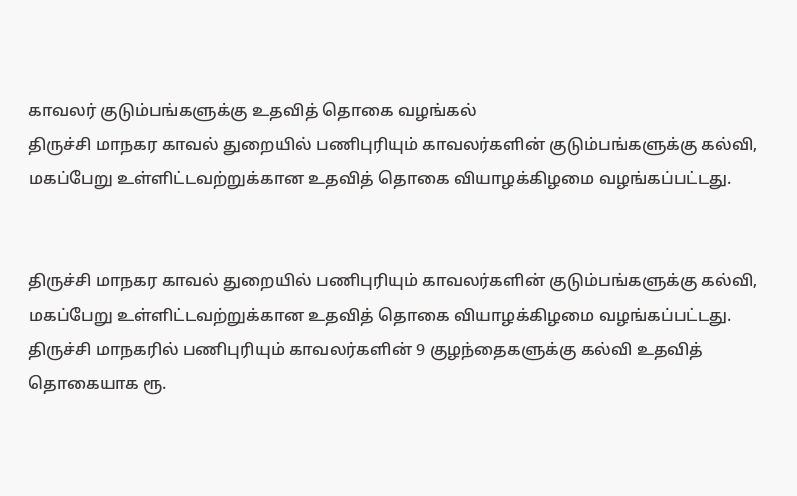காவலர் குடும்பங்களுக்கு உதவித் தொகை வழங்கல்
திருச்சி மாநகர காவல் துறையில் பணிபுரியும் காவலர்களின் குடும்பங்களுக்கு கல்வி, மகப்பேறு உள்ளிட்டவற்றுக்கான உதவித் தொகை வியாழக்கிழமை வழங்கப்பட்டது.


திருச்சி மாநகர காவல் துறையில் பணிபுரியும் காவலர்களின் குடும்பங்களுக்கு கல்வி, மகப்பேறு உள்ளிட்டவற்றுக்கான உதவித் தொகை வியாழக்கிழமை வழங்கப்பட்டது.
திருச்சி மாநகரில் பணிபுரியும் காவலர்களின் 9 குழந்தைகளுக்கு கல்வி உதவித் தொகையாக ரூ.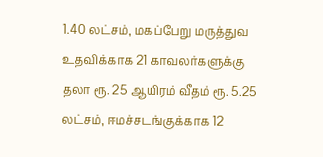1.40 லட்சம், மகப்பேறு மருத்துவ உதவிக்காக 21 காவலர்களுக்கு தலா ரூ. 25 ஆயிரம் வீதம் ரூ. 5.25 லட்சம், ஈமச்சடங்குக்காக 12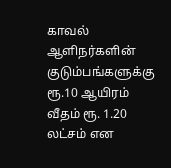காவல் ஆளிநர்களின் குடும்பங்களுக்கு ரூ.10 ஆயிரம் வீதம் ரூ. 1.20 லட்சம் என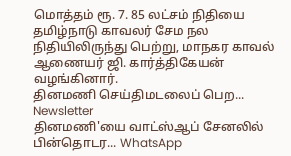மொத்தம் ரூ. 7. 85 லட்சம் நிதியை தமிழ்நாடு காவலர் சேம நல நிதியிலிருந்து பெற்று, மாநகர காவல் ஆணையர் ஜி. கார்த்திகேயன் வழங்கினார்.
தினமணி செய்திமடலைப் பெற... Newsletter
தினமணி'யை வாட்ஸ்ஆப் சேனலில் பின்தொடர... WhatsApp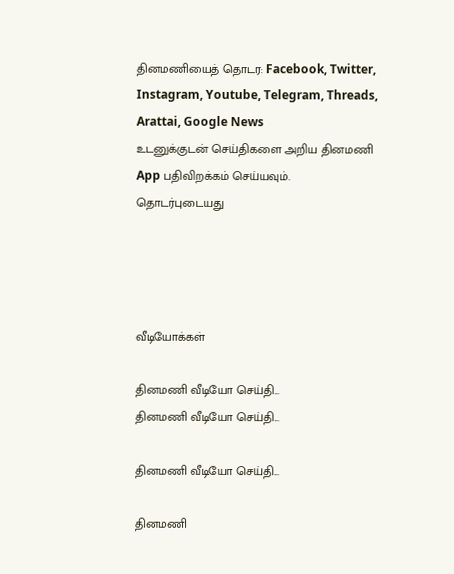தினமணியைத் தொடர: Facebook, Twitter, Instagram, Youtube, Telegram, Threads, Arattai, Google News
உடனுக்குடன் செய்திகளை அறிய தினமணி App பதிவிறக்கம் செய்யவும்.
தொடர்புடையது




வீடியோக்கள்

தினமணி வீடியோ செய்தி...
தினமணி வீடியோ செய்தி...

தினமணி வீடியோ செய்தி...

தினமணி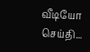வீடியோ செய்தி...